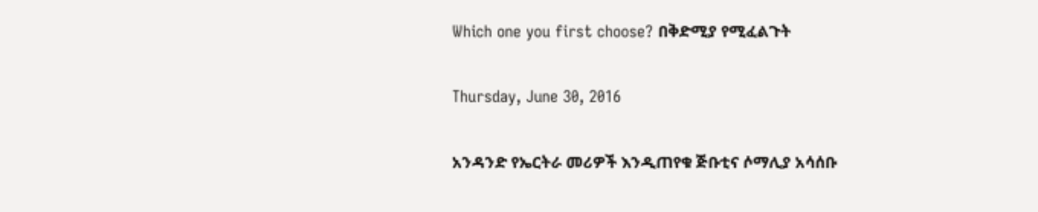Which one you first choose? በቅድሚያ የሚፈልጉት

Thursday, June 30, 2016

አንዳንድ የኤርትራ መሪዎች እንዲጠየቁ ጅቡቲና ሶማሊያ አሳሰቡ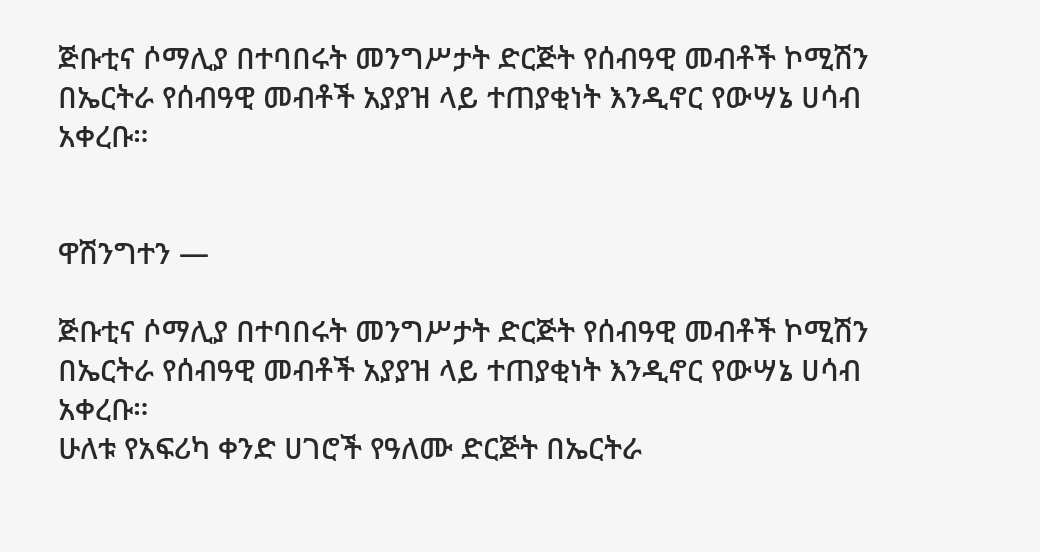ጅቡቲና ሶማሊያ በተባበሩት መንግሥታት ድርጅት የሰብዓዊ መብቶች ኮሚሽን በኤርትራ የሰብዓዊ መብቶች አያያዝ ላይ ተጠያቂነት እንዲኖር የውሣኔ ሀሳብ አቀረቡ።


ዋሽንግተን —

ጅቡቲና ሶማሊያ በተባበሩት መንግሥታት ድርጅት የሰብዓዊ መብቶች ኮሚሽን በኤርትራ የሰብዓዊ መብቶች አያያዝ ላይ ተጠያቂነት እንዲኖር የውሣኔ ሀሳብ አቀረቡ።
ሁለቱ የአፍሪካ ቀንድ ሀገሮች የዓለሙ ድርጅት በኤርትራ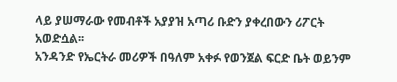ላይ ያሠማራው የመብቶች አያያዝ አጣሪ ቡድን ያቀረበውን ሪፖርት አወድሷል፡፡
አንዳንድ የኤርትራ መሪዎች በዓለም አቀፉ የወንጀል ፍርድ ቤት ወይንም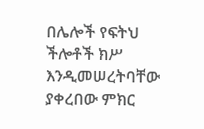በሌሎች የፍትህ ችሎቶች ክሥ እንዲመሠረትባቸው ያቀረበው ምክር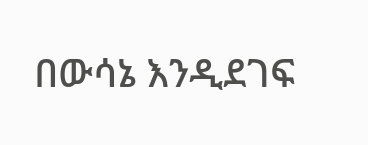በውሳኔ እንዲደገፍ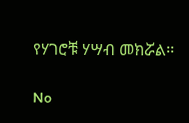የሃገሮቹ ሃሣብ መክሯል፡፡

No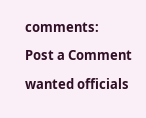comments:

Post a Comment

wanted officials